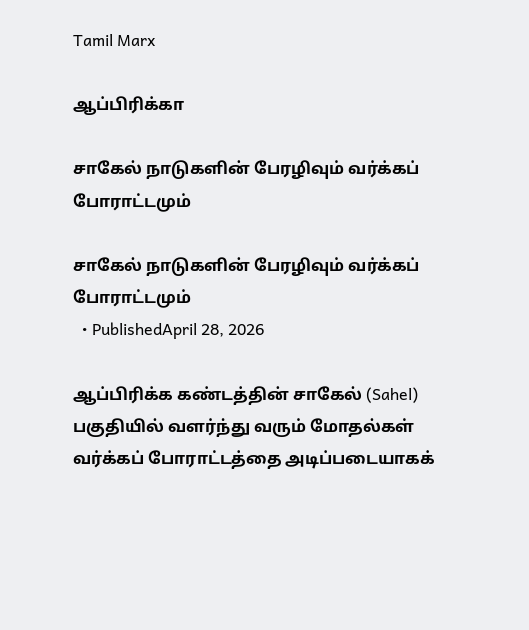Tamil Marx

ஆப்பிரிக்கா

சாகேல் நாடுகளின் பேரழிவும் வர்க்கப் போராட்டமும்

சாகேல் நாடுகளின் பேரழிவும் வர்க்கப் போராட்டமும்
  • PublishedApril 28, 2026

ஆப்பிரிக்க கண்டத்தின் சாகேல் (Sahel) பகுதியில் வளர்ந்து வரும் மோதல்கள் வர்க்கப் போராட்டத்தை அடிப்படையாகக்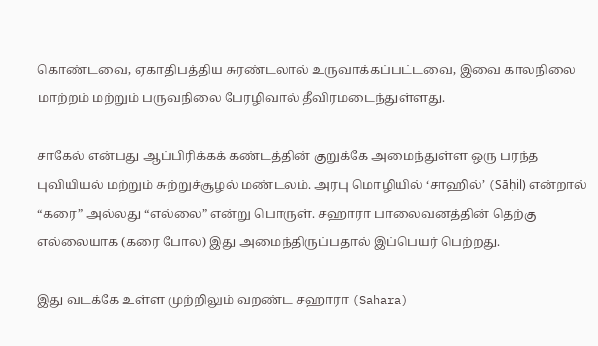கொண்டவை, ஏகாதிபத்திய சுரண்டலால் உருவாக்கப்பட்டவை, இவை காலநிலை மாற்றம் மற்றும் பருவநிலை பேரழிவால் தீவிரமடைந்துள்ளது.

சாகேல் என்பது ஆப்பிரிக்கக் கண்டத்தின் குறுக்கே அமைந்துள்ள ஒரு பரந்த புவியியல் மற்றும் சுற்றுச்சூழல் மண்டலம். அரபு மொழியில் ‘சாஹில்’ (Sāḥil) என்றால் “கரை” அல்லது “எல்லை” என்று பொருள். சஹாரா பாலைவனத்தின் தெற்கு எல்லையாக (கரை போல) இது அமைந்திருப்பதால் இப்பெயர் பெற்றது.

இது வடக்கே உள்ள முற்றிலும் வறண்ட சஹாரா (Sahara)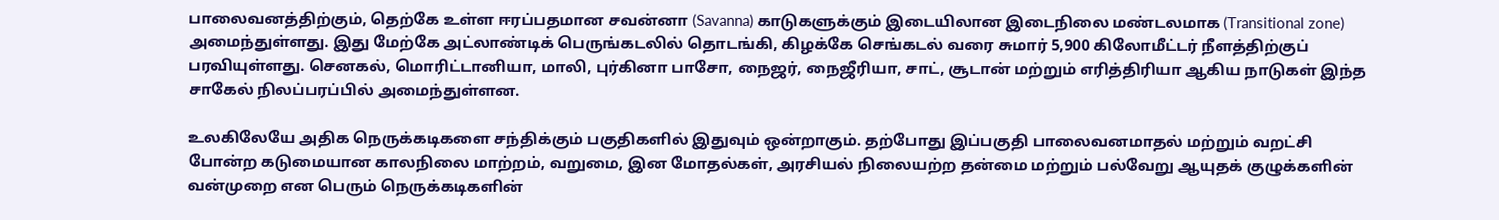பாலைவனத்திற்கும், தெற்கே உள்ள ஈரப்பதமான சவன்னா (Savanna) காடுகளுக்கும் இடையிலான இடைநிலை மண்டலமாக (Transitional zone) அமைந்துள்ளது. இது மேற்கே அட்லாண்டிக் பெருங்கடலில் தொடங்கி, கிழக்கே செங்கடல் வரை சுமார் 5,900 கிலோமீட்டர் நீளத்திற்குப் பரவியுள்ளது. செனகல், மொரிட்டானியா, மாலி, புர்கினா பாசோ, நைஜர், நைஜீரியா, சாட், சூடான் மற்றும் எரித்திரியா ஆகிய நாடுகள் இந்த சாகேல் நிலப்பரப்பில் அமைந்துள்ளன.

உலகிலேயே அதிக நெருக்கடிகளை சந்திக்கும் பகுதிகளில் இதுவும் ஒன்றாகும். தற்போது இப்பகுதி பாலைவனமாதல் மற்றும் வறட்சி போன்ற கடுமையான காலநிலை மாற்றம், வறுமை, இன மோதல்கள், அரசியல் நிலையற்ற தன்மை மற்றும் பல்வேறு ஆயுதக் குழுக்களின் வன்முறை என பெரும் நெருக்கடிகளின்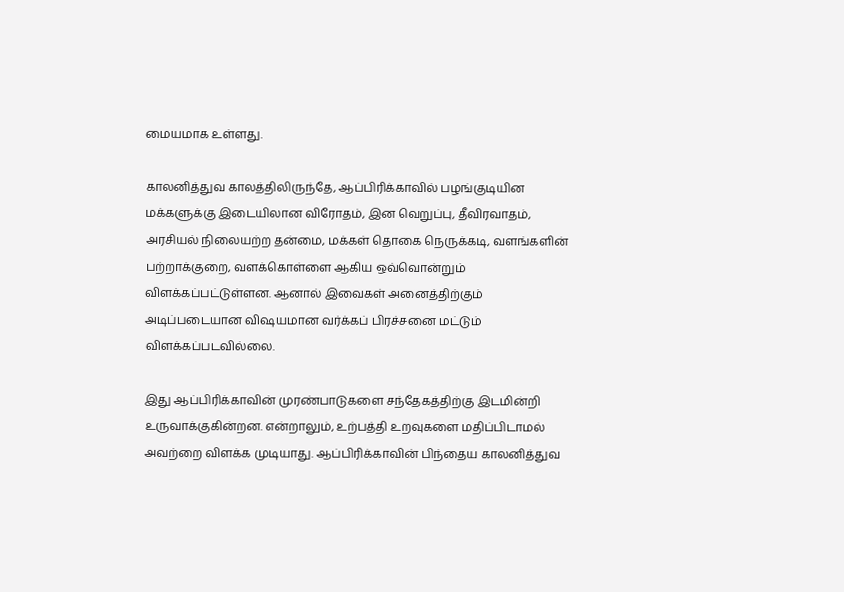மையமாக உள்ளது.

காலனித்துவ காலத்திலிருந்தே, ஆப்பிரிக்காவில் பழங்குடியின மக்களுக்கு இடையிலான விரோதம், இன வெறுப்பு, தீவிரவாதம், அரசியல் நிலையற்ற தன்மை, மக்கள் தொகை நெருக்கடி, வளங்களின் பற்றாக்குறை, வளக்கொள்ளை ஆகிய ஒவ்வொன்றும் விளக்கப்பட்டுள்ளன. ஆனால் இவைகள் அனைத்திற்கும் அடிப்படையான விஷயமான வர்க்கப் பிரச்சனை மட்டும் விளக்கப்படவில்லை.

இது ஆப்பிரிக்காவின் முரண்பாடுகளை சந்தேகத்திற்கு இடமின்றி உருவாக்குகின்றன. என்றாலும், உற்பத்தி உறவுகளை மதிப்பிடாமல் அவற்றை விளக்க முடியாது. ஆப்பிரிக்காவின் பிந்தைய காலனித்துவ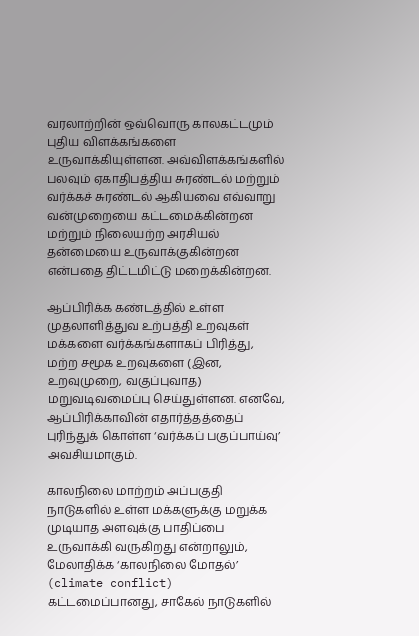வரலாற்றின் ஒவ்வொரு காலகட்டமும் புதிய விளக்கங்களை உருவாக்கியுள்ளன. அவ்விளக்கங்களில் பலவும் ஏகாதிபத்திய சுரண்டல் மற்றும் வர்க்கச் சுரண்டல் ஆகியவை எவ்வாறு வன்முறையை கட்டமைக்கின்றன மற்றும் நிலையற்ற அரசியல் தன்மையை உருவாக்குகின்றன என்பதை திட்டமிட்டு மறைக்கின்றன.

ஆப்பிரிக்க கண்டத்தில் உள்ள முதலாளித்துவ உற்பத்தி உறவுகள் மக்களை வர்க்கங்களாகப் பிரித்து, மற்ற சமூக உறவுகளை (இன, உறவுமுறை, வகுப்புவாத) மறுவடிவமைப்பு செய்துள்ளன. எனவே, ஆப்பிரிக்காவின் எதார்த்தத்தைப் புரிந்துக் கொள்ள ‘வர்க்கப் பகுப்பாய்வு’ அவசியமாகும்.

காலநிலை மாற்றம் அப்பகுதி நாடுகளில் உள்ள மக்களுக்கு மறுக்க முடியாத அளவுக்கு பாதிப்பை உருவாக்கி வருகிறது என்றாலும், மேலாதிக்க ‘காலநிலை மோதல்’ (climate conflict) கட்டமைப்பானது, சாகேல் நாடுகளில்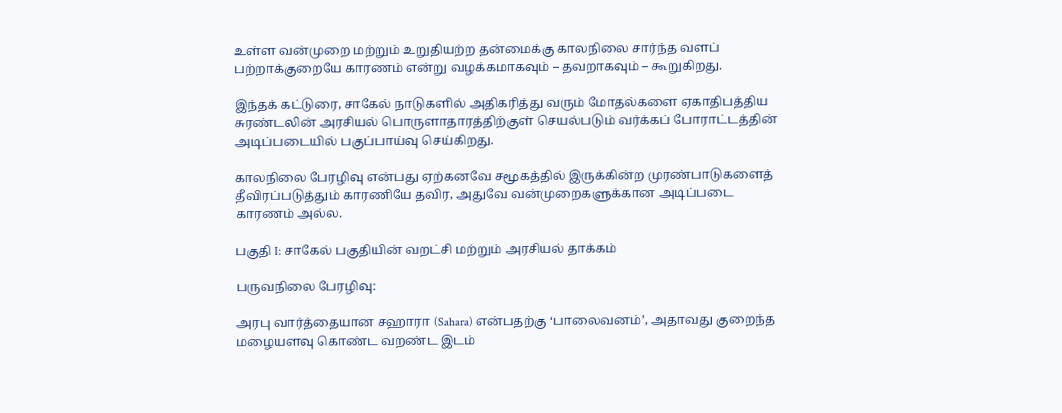உள்ள வன்முறை மற்றும் உறுதியற்ற தன்மைக்கு காலநிலை சார்ந்த வளப் பற்றாக்குறையே காரணம் என்று வழக்கமாகவும் – தவறாகவும் – கூறுகிறது.

இந்தக் கட்டுரை, சாகேல் நாடுகளில் அதிகரித்து வரும் மோதல்களை ஏகாதிபத்திய சுரண்டலின் அரசியல் பொருளாதாரத்திற்குள் செயல்படும் வர்க்கப் போராட்டத்தின் அடிப்படையில் பகுப்பாய்வு செய்கிறது.

காலநிலை பேரழிவு என்பது ஏற்கனவே சமூகத்தில் இருக்கின்ற முரண்பாடுகளைத் தீவிரப்படுத்தும் காரணியே தவிர, அதுவே வன்முறைகளுக்கான அடிப்படை காரணம் அல்ல.

பகுதி I: சாகேல் பகுதியின் வறட்சி மற்றும் அரசியல் தாக்கம்

பருவநிலை பேரழிவு:

அரபு வார்த்தையான சஹாரா (Sahara) என்பதற்கு ‘பாலைவனம்’, அதாவது குறைந்த மழையளவு கொண்ட வறண்ட இடம்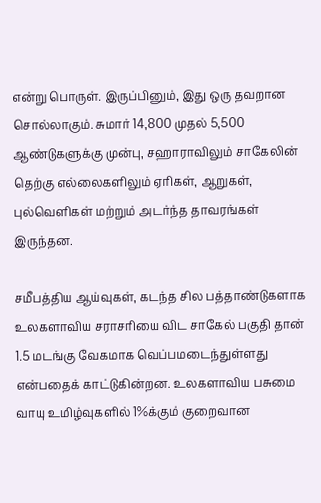என்று பொருள். இருப்பினும், இது ஒரு தவறான சொல்லாகும். சுமார் 14,800 முதல் 5,500 ஆண்டுகளுக்கு முன்பு, சஹாராவிலும் சாகேலின் தெற்கு எல்லைகளிலும் ஏரிகள், ஆறுகள், புல்வெளிகள் மற்றும் அடர்ந்த தாவரங்கள் இருந்தன.

சமீபத்திய ஆய்வுகள், கடந்த சில பத்தாண்டுகளாக உலகளாவிய சராசரியை விட சாகேல் பகுதி தான் 1.5 மடங்கு வேகமாக வெப்பமடைந்துள்ளது என்பதைக் காட்டுகின்றன. உலகளாவிய பசுமை வாயு உமிழ்வுகளில் 1%க்கும் குறைவான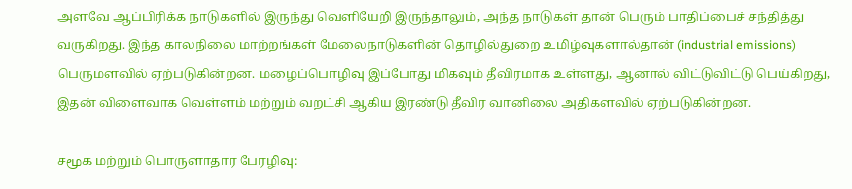அளவே ஆப்பிரிக்க நாடுகளில் இருந்து வெளியேறி இருந்தாலும், அந்த நாடுகள் தான் பெரும் பாதிப்பைச் சந்தித்து வருகிறது. இந்த காலநிலை மாற்றங்கள் மேலைநாடுகளின் தொழில்துறை உமிழ்வுகளால்தான் (industrial emissions) பெருமளவில் ஏற்படுகின்றன. மழைப்பொழிவு இப்போது மிகவும் தீவிரமாக உள்ளது, ஆனால் விட்டுவிட்டு பெய்கிறது, இதன் விளைவாக வெள்ளம் மற்றும் வறட்சி ஆகிய இரண்டு தீவிர வானிலை அதிகளவில் ஏற்படுகின்றன.

சமூக மற்றும் பொருளாதார பேரழிவு: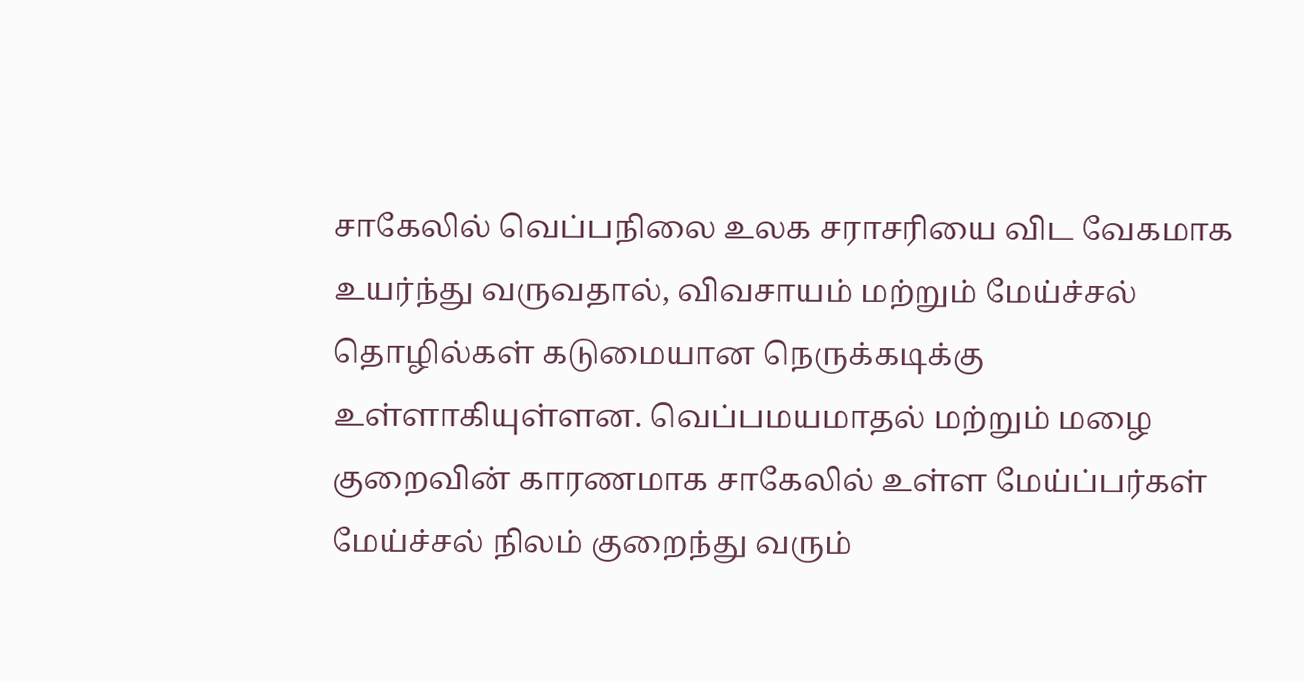சாகேலில் வெப்பநிலை உலக சராசரியை விட வேகமாக உயர்ந்து வருவதால், விவசாயம் மற்றும் மேய்ச்சல் தொழில்கள் கடுமையான நெருக்கடிக்கு உள்ளாகியுள்ளன. வெப்பமயமாதல் மற்றும் மழை குறைவின் காரணமாக சாகேலில் உள்ள மேய்ப்பர்கள் மேய்ச்சல் நிலம் குறைந்து வரும்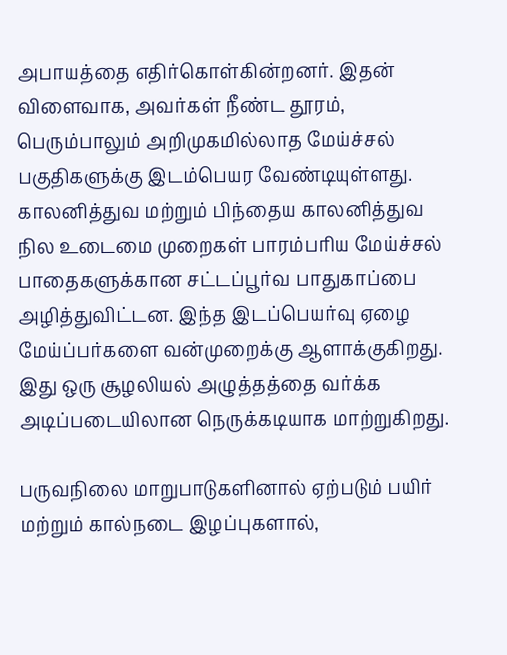அபாயத்தை எதிர்கொள்கின்றனர். இதன் விளைவாக, அவர்கள் நீண்ட தூரம், பெரும்பாலும் அறிமுகமில்லாத மேய்ச்சல் பகுதிகளுக்கு இடம்பெயர வேண்டியுள்ளது. காலனித்துவ மற்றும் பிந்தைய காலனித்துவ நில உடைமை முறைகள் பாரம்பரிய மேய்ச்சல் பாதைகளுக்கான சட்டப்பூர்வ பாதுகாப்பை அழித்துவிட்டன. இந்த இடப்பெயர்வு ஏழை மேய்ப்பர்களை வன்முறைக்கு ஆளாக்குகிறது. இது ஒரு சூழலியல் அழுத்தத்தை வர்க்க அடிப்படையிலான நெருக்கடியாக மாற்றுகிறது.

பருவநிலை மாறுபாடுகளினால் ஏற்படும் பயிர் மற்றும் கால்நடை இழப்புகளால்,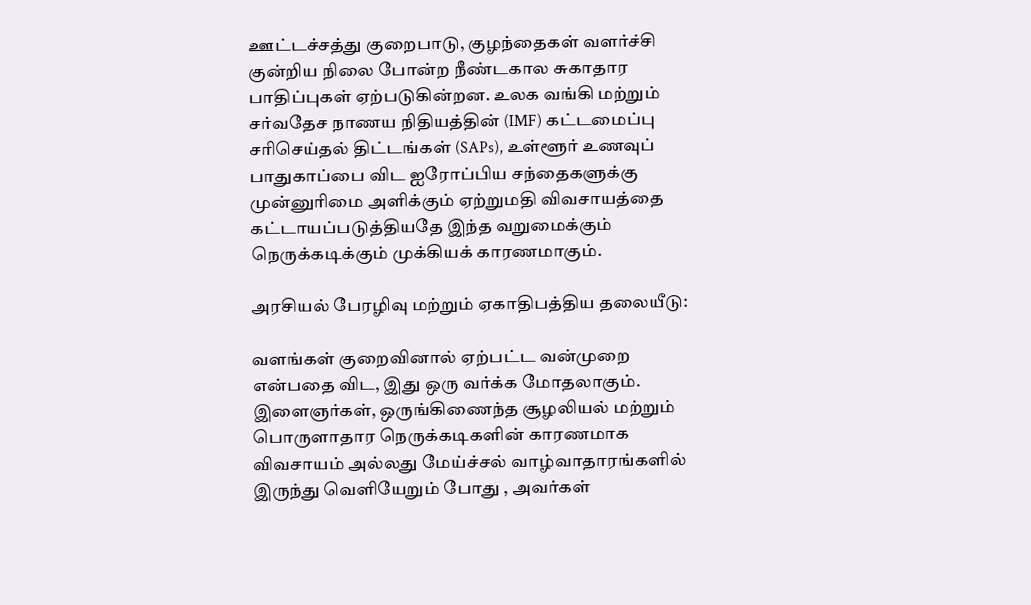ஊட்டச்சத்து குறைபாடு, குழந்தைகள் வளர்ச்சி குன்றிய நிலை போன்ற நீண்டகால சுகாதார பாதிப்புகள் ஏற்படுகின்றன. உலக வங்கி மற்றும் சர்வதேச நாணய நிதியத்தின் (IMF) கட்டமைப்பு சரிசெய்தல் திட்டங்கள் (SAPs), உள்ளூர் உணவுப் பாதுகாப்பை விட ஐரோப்பிய சந்தைகளுக்கு முன்னுரிமை அளிக்கும் ஏற்றுமதி விவசாயத்தை கட்டாயப்படுத்தியதே இந்த வறுமைக்கும் நெருக்கடிக்கும் முக்கியக் காரணமாகும்.

அரசியல் பேரழிவு மற்றும் ஏகாதிபத்திய தலையீடு:

வளங்கள் குறைவினால் ஏற்பட்ட வன்முறை என்பதை விட, இது ஒரு வர்க்க மோதலாகும். இளைஞர்கள், ஒருங்கிணைந்த சூழலியல் மற்றும் பொருளாதார நெருக்கடிகளின் காரணமாக விவசாயம் அல்லது மேய்ச்சல் வாழ்வாதாரங்களில் இருந்து வெளியேறும் போது , அவர்கள்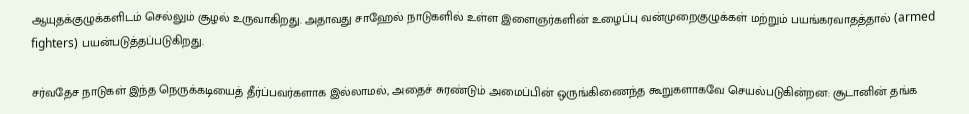ஆயுதக்குழுக்களிடம் செல்லும் சூழல் உருவாகிறது. அதாவது சாஹேல் நாடுகளில் உள்ள இளைஞர்களின் உழைப்பு வன்முறைகுழுக்கள் மற்றும் பயங்கரவாதத்தால் (armed fighters) பயன்படுத்தப்படுகிறது.

சர்வதேச நாடுகள் இந்த நெருக்கடியைத் தீர்ப்பவர்களாக இல்லாமல், அதைச் சுரண்டும் அமைப்பின் ஒருங்கிணைந்த கூறுகளாகவே செயல்படுகின்றன: சூடானின் தங்க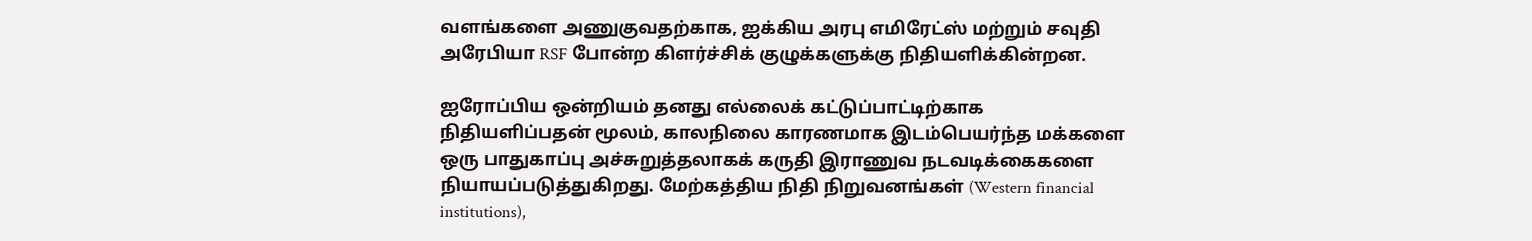வளங்களை அணுகுவதற்காக, ஐக்கிய அரபு எமிரேட்ஸ் மற்றும் சவுதி அரேபியா RSF போன்ற கிளர்ச்சிக் குழுக்களுக்கு நிதியளிக்கின்றன.

ஐரோப்பிய ஒன்றியம் தனது எல்லைக் கட்டுப்பாட்டிற்காக நிதியளிப்பதன் மூலம், காலநிலை காரணமாக இடம்பெயர்ந்த மக்களை ஒரு பாதுகாப்பு அச்சுறுத்தலாகக் கருதி இராணுவ நடவடிக்கைகளை நியாயப்படுத்துகிறது. மேற்கத்திய நிதி நிறுவனங்கள் (Western financial institutions),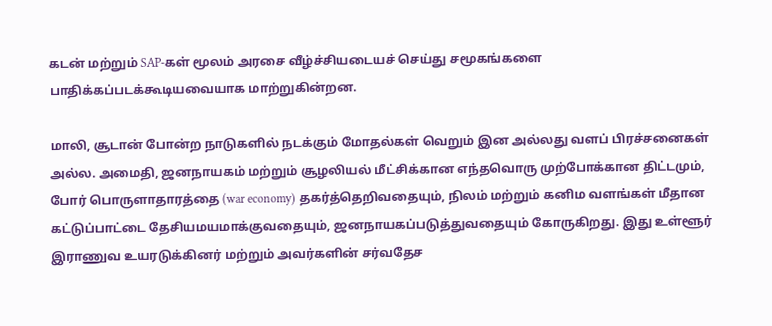கடன் மற்றும் SAP-கள் மூலம் அரசை வீழ்ச்சியடையச் செய்து சமூகங்களை பாதிக்கப்படக்கூடியவையாக மாற்றுகின்றன.

மாலி, சூடான் போன்ற நாடுகளில் நடக்கும் மோதல்கள் வெறும் இன அல்லது வளப் பிரச்சனைகள் அல்ல. அமைதி, ஜனநாயகம் மற்றும் சூழலியல் மீட்சிக்கான எந்தவொரு முற்போக்கான திட்டமும், போர் பொருளாதாரத்தை (war economy) தகர்த்தெறிவதையும், நிலம் மற்றும் கனிம வளங்கள் மீதான கட்டுப்பாட்டை தேசியமயமாக்குவதையும், ஜனநாயகப்படுத்துவதையும் கோருகிறது. இது உள்ளூர் இராணுவ உயரடுக்கினர் மற்றும் அவர்களின் சர்வதேச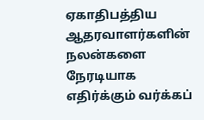ஏகாதிபத்திய ஆதரவாளர்களின் நலன்களை நேரடியாக எதிர்க்கும் வர்க்கப்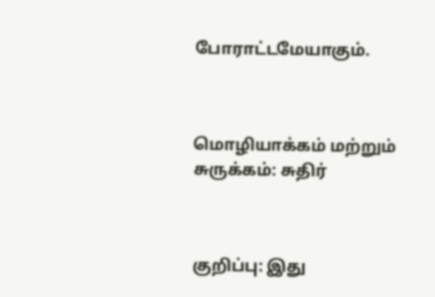போராட்டமேயாகும்.



மொழியாக்கம் மற்றும் சுருக்கம்: சுதிர்



குறிப்பு: இது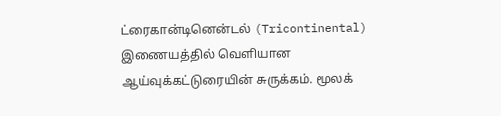ட்ரைகான்டினென்டல் (Tricontinental) இணையத்தில் வெளியான ஆய்வுக்கட்டுரையின் சுருக்கம். மூலக்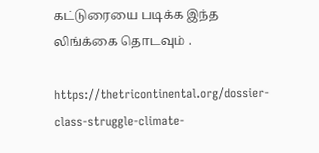கட்டுரையை படிக்க இந்த லிங்க்கை தொடவும் .

https://thetricontinental.org/dossier-class-struggle-climate-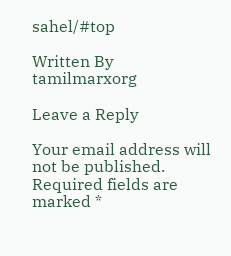sahel/#top

Written By
tamilmarxorg

Leave a Reply

Your email address will not be published. Required fields are marked *